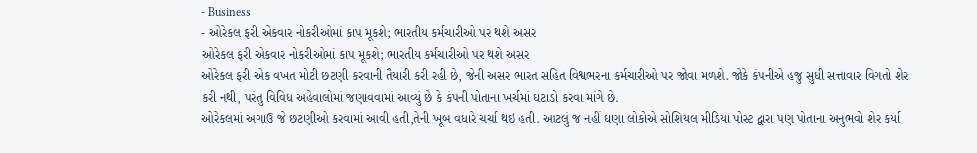- Business
- ઓરેકલ ફરી એકવાર નોકરીઓમાં કાપ મૂકશે; ભારતીય કર્મચારીઓ પર થશે અસર
ઓરેકલ ફરી એકવાર નોકરીઓમાં કાપ મૂકશે; ભારતીય કર્મચારીઓ પર થશે અસર
ઓરેકલ ફરી એક વખત મોટી છટણી કરવાની તૈયારી કરી રહી છે, જેની અસર ભારત સહિત વિશ્વભરના કર્મચારીઓ પર જોવા મળશે. જોકે કંપનીએ હજુ સુધી સત્તાવાર વિગતો શેર કરી નથી, પરંતુ વિવિધ અહેવાલોમાં જણાવવામાં આવ્યું છે કે કંપની પોતાના ખર્ચમાં ઘટાડો કરવા માંગે છે.
ઓરેકલમાં અગાઉ જે છટણીઓ કરવામાં આવી હતી,તેની ખૂબ વધારે ચર્ચા થઇ હતી. આટલું જ નહીં ઘણા લોકોએ સોશિયલ મીડિયા પોસ્ટ દ્વારા પણ પોતાના અનુભવો શેર કર્યા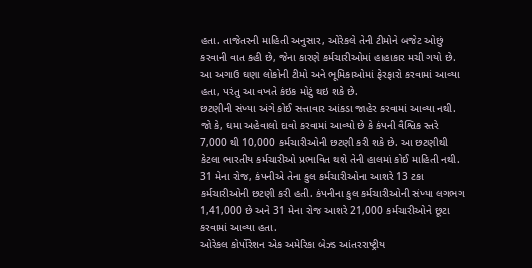હતા. તાજેતરની માહિતી અનુસાર, ઓરેકલે તેની ટીમોને બજેટ ઓછું કરવાની વાત કહી છે, જેના કારણે કર્મચારીઓમાં હાહાકાર મચી ગયો છે. આ અગાઉ ઘણા લોકોની ટીમો અને ભૂમિકાઓમાં ફેરફારો કરવામાં આવ્યા હતા, પરંતુ આ વખતે કંઇક મોટું થઇ શકે છે.
છટણીની સંખ્યા અંગે કોઈ સત્તાવાર આંકડા જાહેર કરવામાં આવ્યા નથી. જો કે, ઘમા અહેવાલો દાવો કરવામાં આવ્યો છે કે કંપની વૈશ્વિક સ્તરે 7,000 થી 10,000 કર્મચારીઓની છટણી કરી શકે છે. આ છટણીથી કેટલા ભારતીય કર્મચારીઓ પ્રભાવિત થશે તેની હાલમાં કોઈ માહિતી નથી.
31 મેના રોજ, કંપનીએ તેના કુલ કર્મચારીઓના આશરે 13 ટકા કર્મચારીઓની છટણી કરી હતી. કંપનીના કુલ કર્મચારીઓની સંખ્યા લગભગ 1,41,000 છે અને 31 મેના રોજ આશરે 21,000 કર્મચારીઓને છૂટા કરવામાં આવ્યા હતા.
ઓરેકલ કોર્પોરેશન એક અમેરિકા બેઝ્ડ આંતરરાષ્ટ્રીય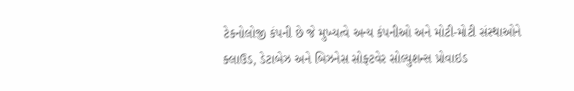ટેકનોલોજી કંપની છે જે મુખ્યત્વે અન્ય કંપનીઓ અને મોટી-મોટી સંસ્થાઓને ક્લાઉડ, ડેટાબેઝ અને બિઝનેસ સોફ્ટવેર સોલ્યુશન્સ પ્રોવાઇડ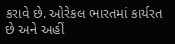કરાવે છે. ઓરેકલ ભારતમાં કાર્યરત છે અને અહીં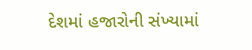દેશમાં હજારોની સંખ્યામાં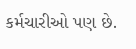કર્મચારીઓ પણ છે.